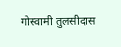गोस्वामी तुलसीदास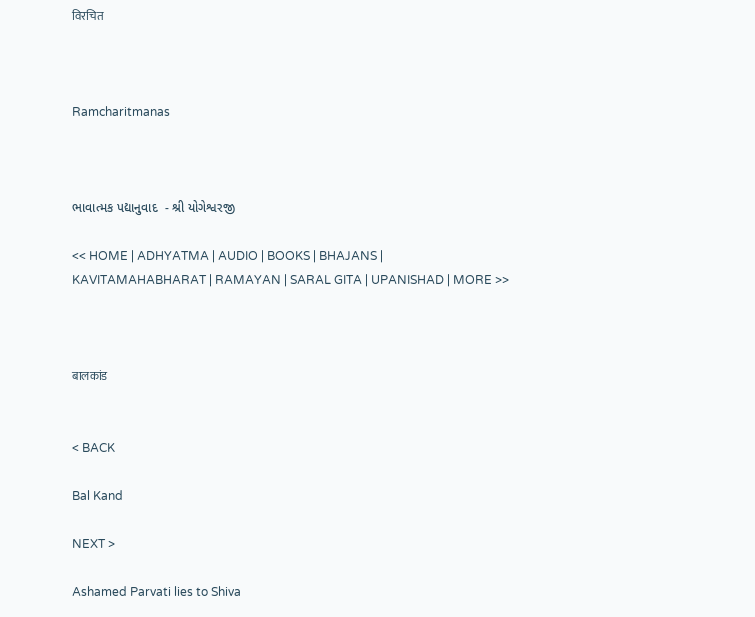विरचित



Ramcharitmanas



ભાવાત્મક પદ્યાનુવાદ  - શ્રી યોગેશ્વરજી

<< HOME | ADHYATMA | AUDIO | BOOKS | BHAJANS | KAVITAMAHABHARAT | RAMAYAN | SARAL GITA | UPANISHAD | MORE >>



बालकांड


< BACK

Bal Kand

NEXT >

Ashamed Parvati lies to Shiva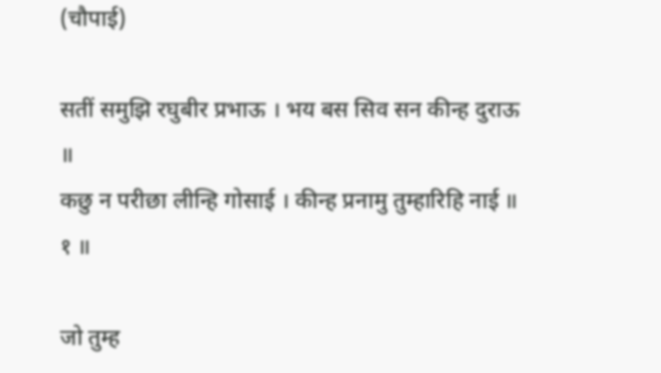(चौपाई)

सतीं समुझि रघुबीर प्रभाऊ । भय बस सिव सन कीन्ह दुराऊ ॥
कछु न परीछा लीन्हि गोसाई । कीन्ह प्रनामु तुम्हारिहि नाई ॥ १ ॥

जो तुम्ह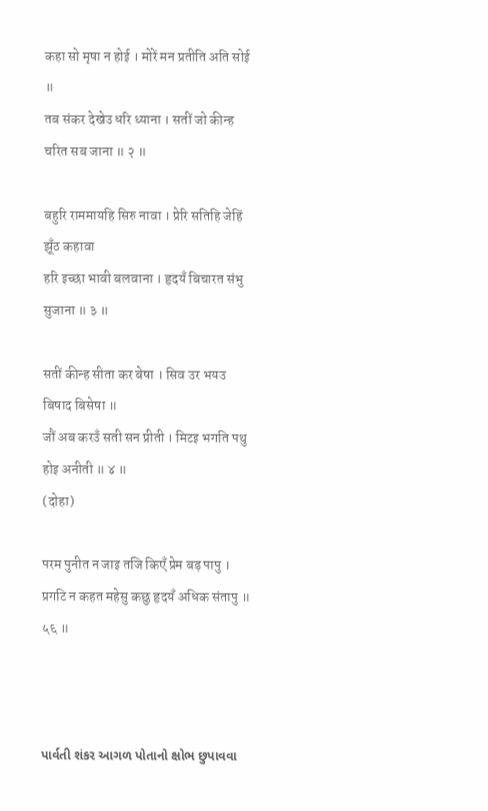कहा सो मृषा न होई । मोरें मन प्रतीति अति सोई ॥
तब संकर देखेउ धरि ध्याना । सतीं जो कीन्ह चरित सब जाना ॥ २ ॥

बहुरि राममायहि सिरु नावा । प्रेरि सतिहि जेहिं झूँठ कहावा
हरि इच्छा भावी बलवाना । हृदयँ बिचारत संभु सुजाना ॥ ३ ॥

सतीं कीन्ह सीता कर बेषा । सिव उर भयउ बिषाद बिसेषा ॥
जौं अब करउँ सती सन प्रीती । मिटइ भगति पथु होइ अनीती ॥ ४ ॥
(दोहा)

परम पुनीत न जाइ तजि किएँ प्रेम बड़ पापु ।
प्रगटि न कहत महेसु कछु हृदयँ अधिक संतापु ॥ ५६ ॥



પાર્વતી શંકર આગળ પોતાનો ક્ષોભ છુપાવવા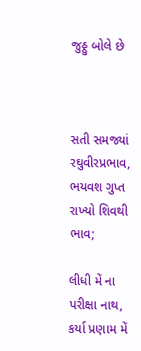જુઠ્ઠુ બોલે છે



સતી સમજ્યાં રઘુવીરપ્રભાવ, ભયવશ ગુપ્ત રાખ્યો શિવથી ભાવ;

લીધી મેં ના પરીક્ષા નાથ, કર્યા પ્રણામ મેં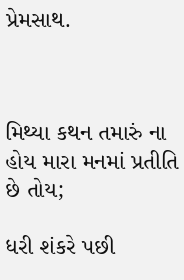પ્રેમસાથ.



મિથ્યા કથન તમારું ના હોય મારા મનમાં પ્રતીતિ છે તોય;

ધરી શંકરે પછી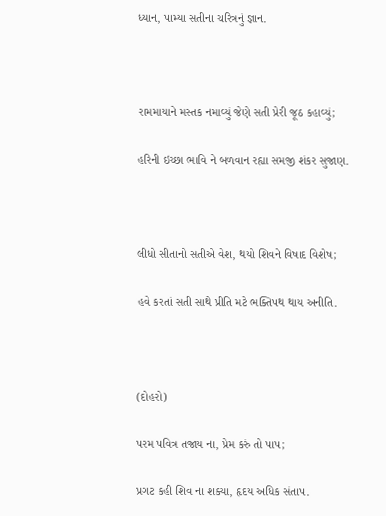ધ્યાન, પામ્યા સતીના ચરિત્રનું જ્ઞાન.



રામમાયાને મસ્તક નમાવ્યું જેણે સતી પ્રેરી જૂઠ કહાવ્યું;

હરિની ઇચ્છા ભાવિ ને બળવાન રહ્યા સમજી શંકર સુજાણ.



લીધો સીતાનો સતીએ વેશ, થયો શિવને વિષાદ વિશેષ;

હવે કરતાં સતી સાથે પ્રીતિ મટે ભક્તિપથ થાય અનીતિ.



(દોહરો)

પરમ પવિત્ર તજાય ના, પ્રેમ કરું તો પાપ;

પ્રગટ કહી શિવ ના શક્યા, હૃદય અધિક સંતાપ.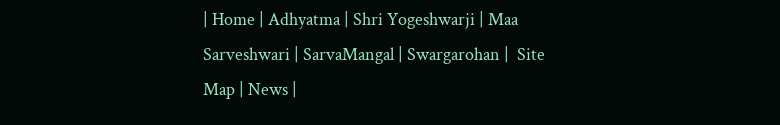| Home | Adhyatma | Shri Yogeshwarji | Maa Sarveshwari | SarvaMangal | Swargarohan |  Site Map | News |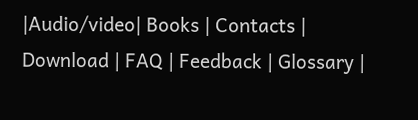|Audio/video| Books | Contacts | Download | FAQ | Feedback | Glossary |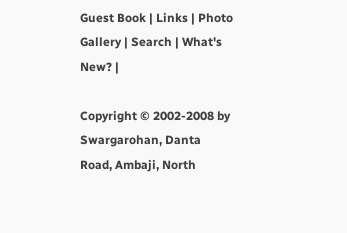Guest Book | Links | Photo Gallery | Search | What's New? |

Copyright © 2002-2008 by Swargarohan, Danta Road, Ambaji, North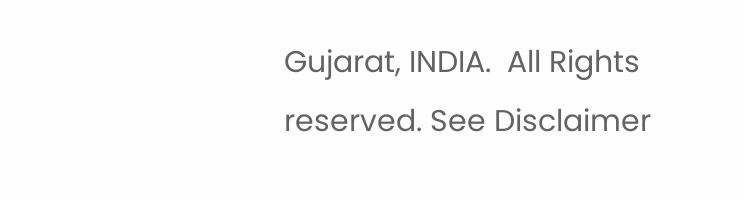Gujarat, INDIA.  All Rights reserved. See Disclaimer